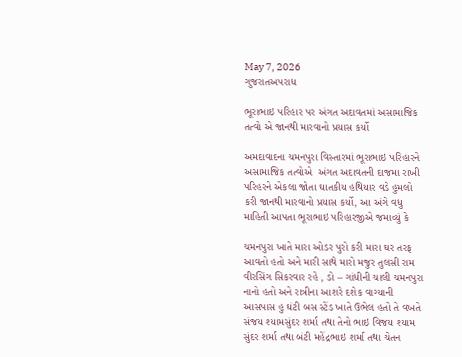May 7, 2026
ગુજરાતઅપરાધ

ભૂરાભાઇ પરિહાર પર અંગત અદાવતમાં અસામાજિક તત્વો એ જાનથી મારવાનો પ્રયાસ કર્યો

અમદાવાદના ચમનપુરા વિસ્તારમાં ભૂરાભાઇ પરિહારને  અસામાજિક તત્વોએ  અંગત અદાવતની દાજમા રાખી પરિહરને એકલા જોતા ઘાતકીય હથિયાર વડે હુમલો કરી જાનથી મારવાનો પ્રયાસ કર્યો, આ અંગે વધુ માહિતી આપતા ભૂરાભાઇ પરિહારજીએ જમાવ્યું કે

ચમનપુરા ખાતે મારા ઓડર પુરો કરી મારા ઘર તરફ આવતો હતો અને મારી સાથે મારો મજુર તુલસી રામ વીરસિંગ સિકરવાર રહે , ડો – ગાંધીની ચાલી ચમનપુરા નાનો હતો અને રાત્રીના આશરે દશેક વાગ્યાની આસપાસ હુ ઘંટી બસ સ્ટેંડ ખાતે ઉભેલ હતો તે વખતે સંજય શ્યામસુંદર શર્મા તથા તેનો ભાઇ વિજય શ્યામ સુંદર શર્મા તથા બંટી મહેંદ્રભાઇ શર્મા તથા ચેતન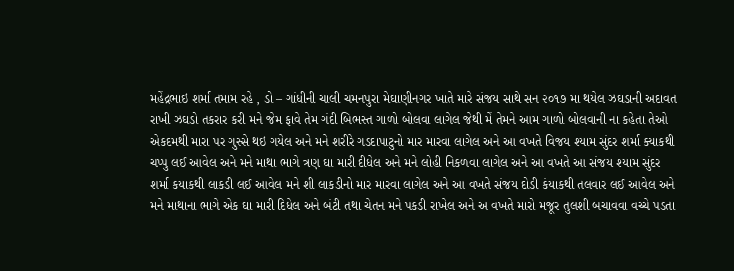મહેંદ્રભાઇ શર્મા તમામ રહે , ડો – ગાંધીની ચાલી ચમનપુરા મેઘાણીનગર ખાતે મારે સંજય સાથે સન ૨૦૧૭ મા થયેલ ઝઘડાની અદાવત રાખી ઝઘડો તકરાર કરી મને જેમ ફાવે તેમ ગંદી બિભસ્ત ગાળો બોલવા લાગેલ જેથી મેં તેમને આમ ગાળો બોલવાની ના કહેતા તેઓ એકદમથી મારા પર ગુસ્સે થઇ ગયેલ અને મને શરીરે ગડદાપાટુનો માર મારવા લાગેલ અને આ વખતે વિજય શ્યામ સુંદર શર્મા ક્યાકથી ચપ્પુ લઈ આવેલ અને મને માથા ભાગે ત્રણ ઘા મારી દીધેલ અને મને લોહી નિકળવા લાગેલ અને આ વખતે આ સંજય શ્યામ સુંદર શર્મા કયાકથી લાકડી લઈ આવેલ મને શી લાકડીનો માર મારવા લાગેલ અને આ વખતે સંજય દોડી કંયાકથી તલવાર લઈ આવેલ અને મને માથાના ભાગે એક ઘા મારી દિધેલ અને બંટી તથા ચેતન મને પકડી રાખેલ અને અ વખતે મારો મજૂર તુલશી બચાવવા વચ્ચે પડતા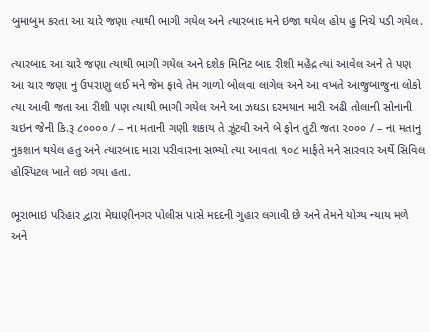બુમાબુમ કરતા આ ચારે જણા ત્યાથી ભાગી ગયેલ અને ત્યારબાદ મને ઇજા થયેલ હોય હુ નિચે પડી ગયેલ.

ત્યારબાદ આ ચારે જણા ત્યાથી ભાગી ગયેલ અને દશેક મિનિટ બાદ રીશી મહેંદ્ર ત્યાં આવેલ અને તે પણ આ ચાર જણા નુ ઉપરાણુ લઈ મને જેમ ફાવે તેમ ગાળો બોલવા લાગેલ અને આ વખતે આજુબાજુના લોકો ત્યા આવી જતા આ રીશી ૫ણ ત્યાથી ભાગી ગયેલ અને આ ઝઘડા દરમયાન મારી અઢી તોલાની સોનાની ચઇન જેની કિ.રૂ ૮૦૦૦૦ / – ના મતાની ગણી શકાય તે ઝૂંટવી અને બે ફોન તુટી જતા ૨૦૦૦ / – ના મતાનુ નુકશાન થયેલ હતુ અને ત્યારબાદ મારા પરીવારના સભ્યો ત્યા આવતા ૧૦૮ માર્ફતે મને સારવાર અર્થે સિવિલ હોસ્પિટલ ખાતે લઇ ગયા હતા.

ભૂરાભાઇ પરિહાર દ્વારા મેઘાણીનગર પોલીસ પાસે મદદની ગુહાર લગાવી છે અને તેમને યોગ્ય ન્યાય મળે અને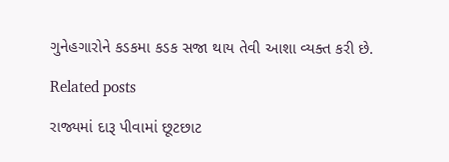ગુનેહગારોને કડકમા કડક સજા થાય તેવી આશા વ્યક્ત કરી છે.

Related posts

રાજ્યમાં દારૂ પીવામાં છૂટછાટ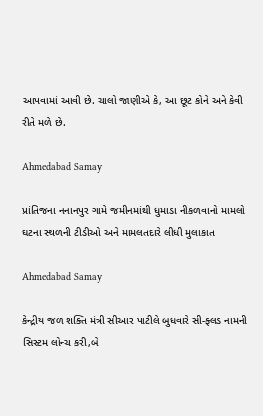આપવામાં આવી છે. ચાલો જાણીએ કે, આ છૂટ કોને અને કેવી રીતે મળે છે.

Ahmedabad Samay

પ્રાંતિજના નનાનપુર ગામે જમીનમાંથી ધુમાડા નીકળવાનો મામલો ઘટના સ્થળની ટીડીઓ અને મામલતદારે લીધી મુલાકાત

Ahmedabad Samay

કેન્દ્રીય જળ શક્તિ મંત્રી સીઆર પાટીલે બુધવારે સી-ફ્લડ નામની સિસ્ટમ લોન્ચ કરી,બે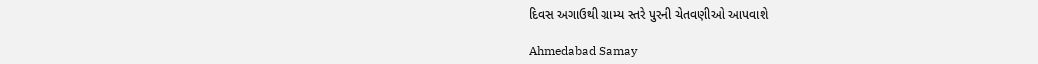દિવસ અગાઉથી ગ્રામ્ય સ્તરે પુરની ચેતવણીઓ આપવાશે

Ahmedabad Samay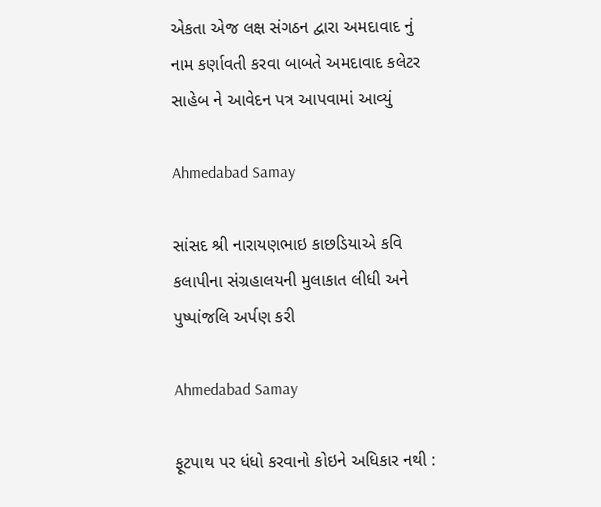એકતા એજ લક્ષ સંગઠન દ્વારા અમદાવાદ નું નામ કર્ણાવતી કરવા બાબતે અમદાવાદ કલેટર સાહેબ ને આવેદન પત્ર આપવામાં આવ્યું

Ahmedabad Samay

સાંસદ શ્રી નારાયણભાઇ કાછડિયાએ કવિ કલાપીના સંગ્રહાલયની મુલાકાત લીધી અને પુષ્પાંજલિ અર્પણ કરી

Ahmedabad Samay

ફૂટપાથ પર ધંધો કરવાનો કોઇને અધિકાર નથી :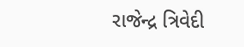રાજેન્દ્ર ત્રિવેદી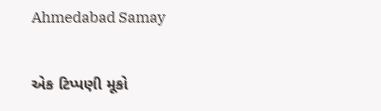Ahmedabad Samay

એક ટિપ્પણી મૂકો